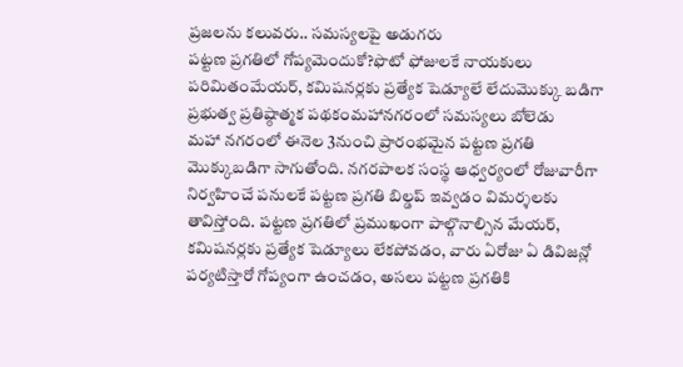ప్రజలను కలువరు.. సమస్యలపై అడుగరు
పట్టణ ప్రగతిలో గోప్యమెందుకో?ఫొటో ఫోజులకే నాయకులు పరిమితంమేయర్, కమిషనర్లకు ప్రత్యేక షెడ్యూలే లేదుమొక్కు బడిగా ప్రభుత్వ ప్రతిష్ఠాత్మక పథకంమహానగరంలో సమస్యలు బోలెడు
మహా నగరంలో ఈనెల 3నుంచి ప్రారంభమైన పట్టణ ప్రగతి మొక్కుబడిగా సాగుతోంది. నగరపాలక సంస్థ ఆధ్వర్యంలో రోజువారీగా నిర్వహించే పనులకే పట్టణ ప్రగతి బిల్డప్ ఇవ్వడం విమర్శలకు తావిస్తోంది. పట్టణ ప్రగతిలో ప్రముఖంగా పాల్గొనాల్సిన మేయర్, కమిషనర్లకు ప్రత్యేక షెడ్యూలు లేకపోవడం, వారు ఏరోజు ఏ డివిజన్లో పర్యటిస్తారో గోప్యంగా ఉంచడం, అసలు పట్టణ ప్రగతికి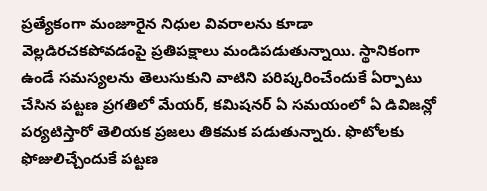ప్రత్యేకంగా మంజూరైన నిధుల వివరాలను కూడా వెల్లడిరచకపోవడంపై ప్రతిపక్షాలు మండిపడుతున్నాయి. స్థానికంగా ఉండే సమస్యలను తెలుసుకుని వాటిని పరిష్కరించేందుకే ఏర్పాటు చేసిన పట్టణ ప్రగతిలో మేయర్, కమిషనర్ ఏ సమయంలో ఏ డివిజన్లో పర్యటిస్తారో తెలియక ప్రజలు తికమక పడుతున్నారు. ఫొటోలకు ఫోజులిచ్చేందుకే పట్టణ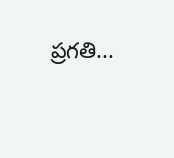ప్రగతి...